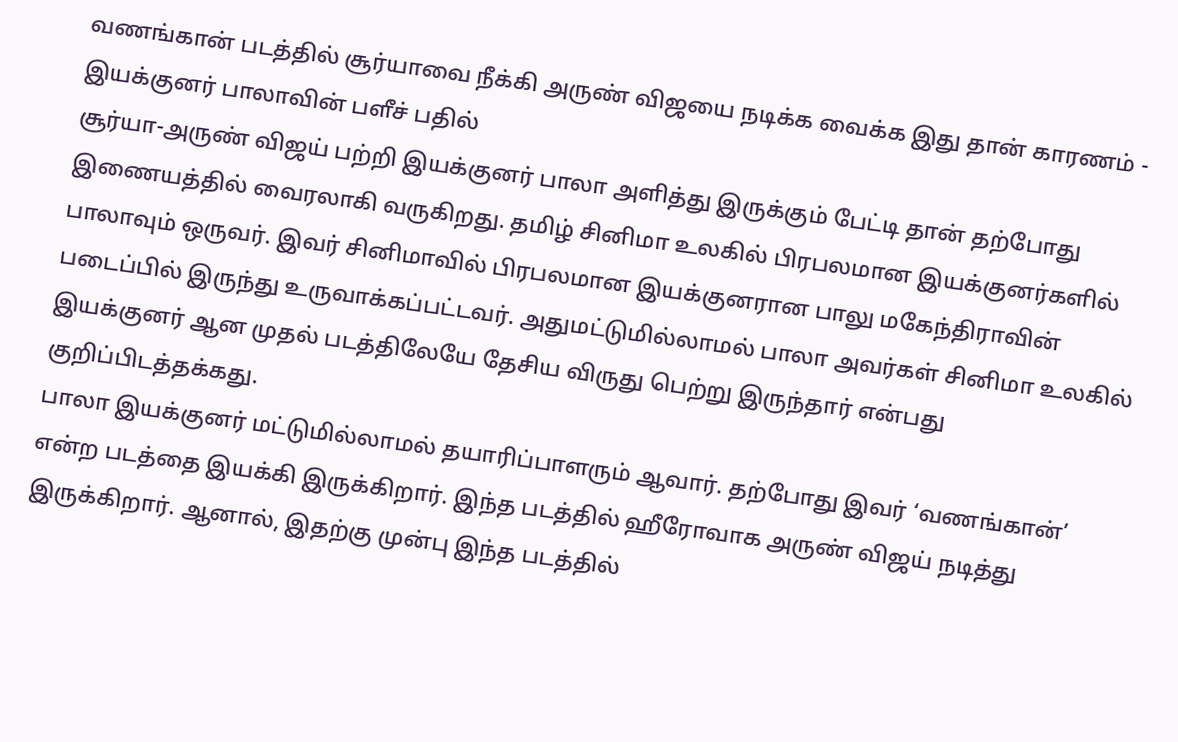வணங்கான் படத்தில் சூர்யாவை நீக்கி அருண் விஜயை நடிக்க வைக்க இது தான் காரணம் - இயக்குனர் பாலாவின் பளீச் பதில்
சூர்யா-அருண் விஜய் பற்றி இயக்குனர் பாலா அளித்து இருக்கும் பேட்டி தான் தற்போது இணையத்தில் வைரலாகி வருகிறது. தமிழ் சினிமா உலகில் பிரபலமான இயக்குனர்களில் பாலாவும் ஒருவர். இவர் சினிமாவில் பிரபலமான இயக்குனரான பாலு மகேந்திராவின் படைப்பில் இருந்து உருவாக்கப்பட்டவர். அதுமட்டுமில்லாமல் பாலா அவர்கள் சினிமா உலகில் இயக்குனர் ஆன முதல் படத்திலேயே தேசிய விருது பெற்று இருந்தார் என்பது குறிப்பிடத்தக்கது.
பாலா இயக்குனர் மட்டுமில்லாமல் தயாரிப்பாளரும் ஆவார். தற்போது இவர் ‘வணங்கான்’ என்ற படத்தை இயக்கி இருக்கிறார். இந்த படத்தில் ஹீரோவாக அருண் விஜய் நடித்து இருக்கிறார். ஆனால், இதற்கு முன்பு இந்த படத்தில்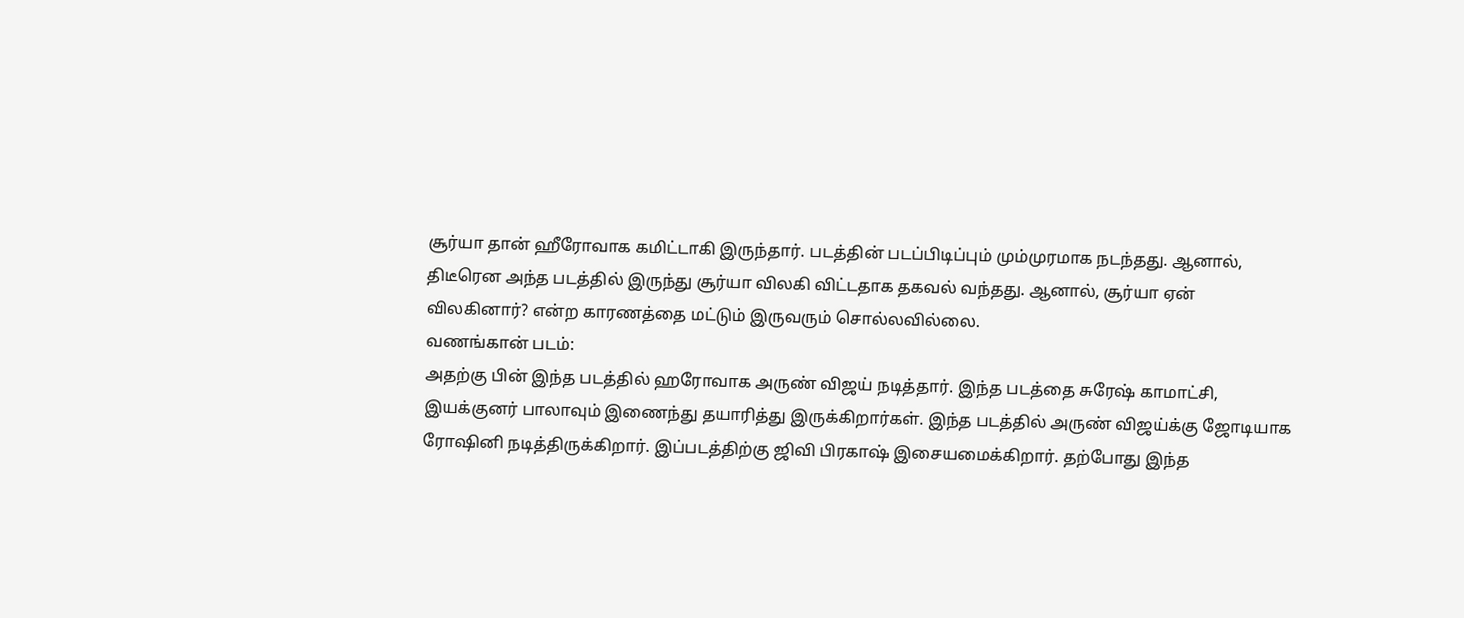சூர்யா தான் ஹீரோவாக கமிட்டாகி இருந்தார். படத்தின் படப்பிடிப்பும் மும்முரமாக நடந்தது. ஆனால், திடீரென அந்த படத்தில் இருந்து சூர்யா விலகி விட்டதாக தகவல் வந்தது. ஆனால், சூர்யா ஏன் விலகினார்? என்ற காரணத்தை மட்டும் இருவரும் சொல்லவில்லை.
வணங்கான் படம்:
அதற்கு பின் இந்த படத்தில் ஹரோவாக அருண் விஜய் நடித்தார். இந்த படத்தை சுரேஷ் காமாட்சி, இயக்குனர் பாலாவும் இணைந்து தயாரித்து இருக்கிறார்கள். இந்த படத்தில் அருண் விஜய்க்கு ஜோடியாக ரோஷினி நடித்திருக்கிறார். இப்படத்திற்கு ஜிவி பிரகாஷ் இசையமைக்கிறார். தற்போது இந்த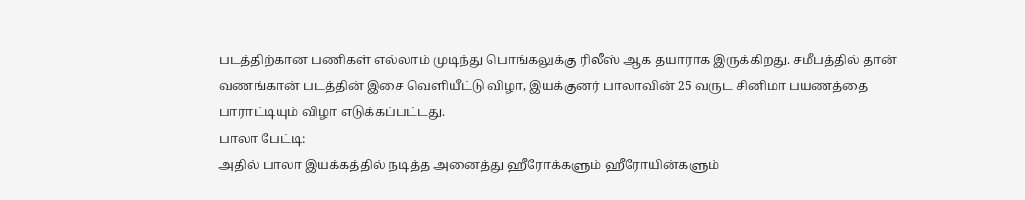படத்திற்கான பணிகள் எல்லாம் முடிந்து பொங்கலுக்கு ரிலீஸ் ஆக தயாராக இருக்கிறது. சமீபத்தில் தான் வணங்கான் படத்தின் இசை வெளியீட்டு விழா, இயக்குனர் பாலாவின் 25 வருட சினிமா பயணத்தை பாராட்டியும் விழா எடுக்கப்பட்டது.
பாலா பேட்டி:
அதில் பாலா இயக்கத்தில் நடித்த அனைத்து ஹீரோக்களும் ஹீரோயின்களும்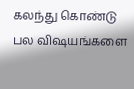கலந்து கொண்டு பல விஷயங்களை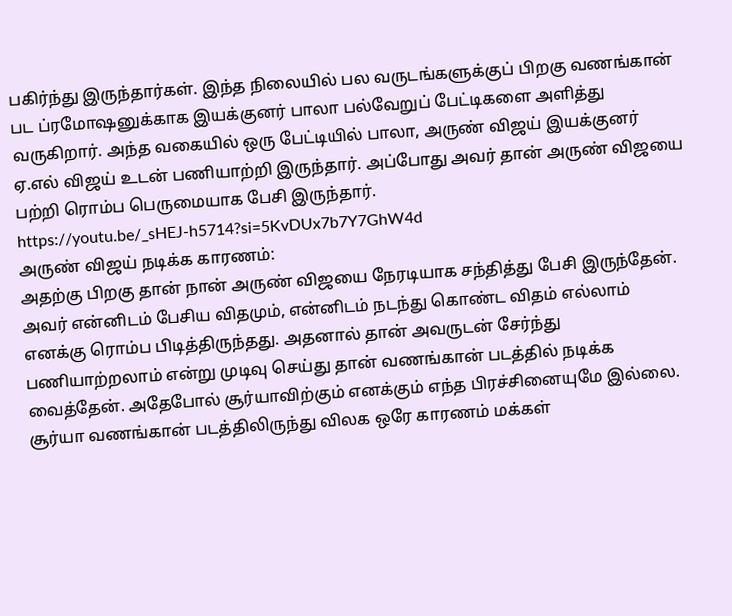பகிர்ந்து இருந்தார்கள். இந்த நிலையில் பல வருடங்களுக்குப் பிறகு வணங்கான் பட ப்ரமோஷனுக்காக இயக்குனர் பாலா பல்வேறுப் பேட்டிகளை அளித்து வருகிறார். அந்த வகையில் ஒரு பேட்டியில் பாலா, அருண் விஜய் இயக்குனர் ஏ.எல் விஜய் உடன் பணியாற்றி இருந்தார். அப்போது அவர் தான் அருண் விஜயை பற்றி ரொம்ப பெருமையாக பேசி இருந்தார்.
https://youtu.be/_sHEJ-h5714?si=5KvDUx7b7Y7GhW4d
அருண் விஜய் நடிக்க காரணம்:
அதற்கு பிறகு தான் நான் அருண் விஜயை நேரடியாக சந்தித்து பேசி இருந்தேன். அவர் என்னிடம் பேசிய விதமும், என்னிடம் நடந்து கொண்ட விதம் எல்லாம் எனக்கு ரொம்ப பிடித்திருந்தது. அதனால் தான் அவருடன் சேர்ந்து பணியாற்றலாம் என்று முடிவு செய்து தான் வணங்கான் படத்தில் நடிக்க வைத்தேன். அதேபோல் சூர்யாவிற்கும் எனக்கும் எந்த பிரச்சினையுமே இல்லை. சூர்யா வணங்கான் படத்திலிருந்து விலக ஒரே காரணம் மக்கள்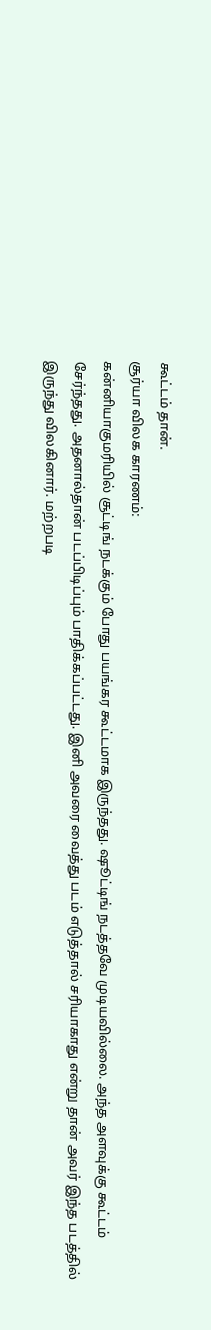கூட்டம் தான்.
சூர்யா விலக காரணம்:
கன்னியாகுமரியில் சூட்டிங் நடக்கும் போது பயங்கர கூட்டமாக இருந்தது. ஷூட்டிங் நடத்தவே முடியவில்லை. அந்த அளவுக்கு கூட்டம் சேர்ந்தது. அதனால்தான் படப்பிடிப்பும் பாதிக்கப்பட்டது. இனி அவரை வைத்து படம் எடுத்தால் சரியாகாது என்று தான் அவர் இந்த படத்தில் இருந்து விலகினார். மற்றபடி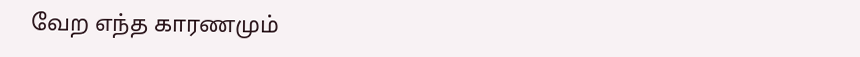வேற எந்த காரணமும்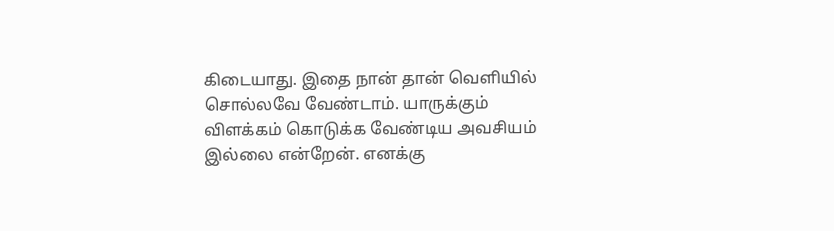கிடையாது. இதை நான் தான் வெளியில் சொல்லவே வேண்டாம். யாருக்கும் விளக்கம் கொடுக்க வேண்டிய அவசியம் இல்லை என்றேன். எனக்கு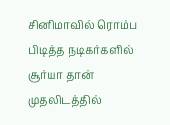சினிமாவில் ரொம்ப பிடித்த நடிகர்களில் சூர்யா தான் முதலிடத்தில்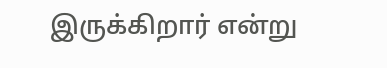இருக்கிறார் என்று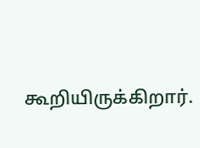கூறியிருக்கிறார்.